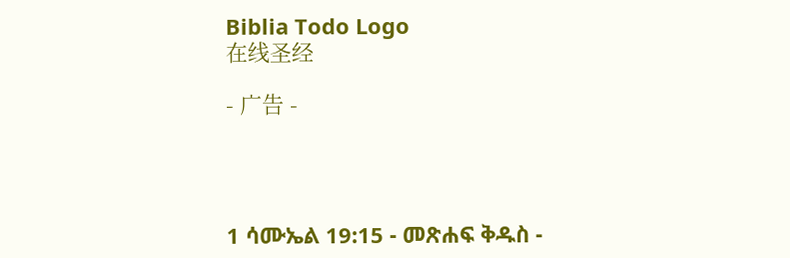Biblia Todo Logo
在线圣经

- 广告 -




1 ሳሙኤል 19:15 - መጽሐፍ ቅዱስ -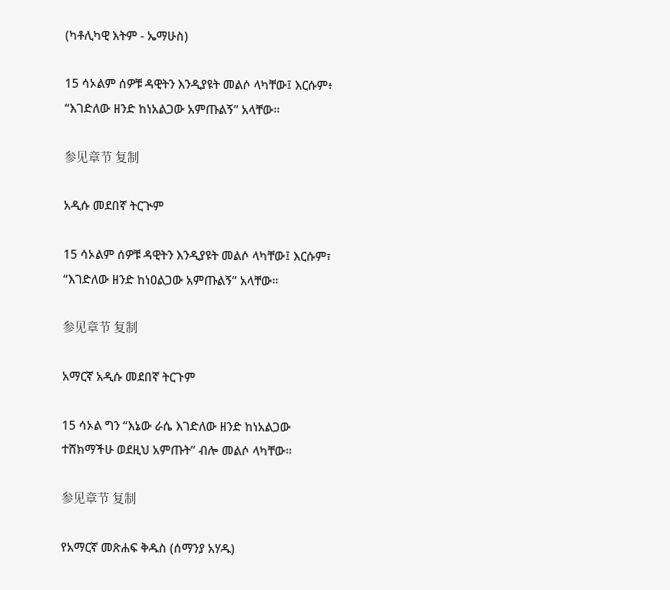(ካቶሊካዊ እትም - ኤማሁስ)

15 ሳኦልም ሰዎቹ ዳዊትን እንዲያዩት መልሶ ላካቸው፤ እርሱም፥ “እገድለው ዘንድ ከነአልጋው አምጡልኝ” አላቸው።

参见章节 复制

አዲሱ መደበኛ ትርጒም

15 ሳኦልም ሰዎቹ ዳዊትን እንዲያዩት መልሶ ላካቸው፤ እርሱም፣ “እገድለው ዘንድ ከነዐልጋው አምጡልኝ” አላቸው።

参见章节 复制

አማርኛ አዲሱ መደበኛ ትርጉም

15 ሳኦል ግን “እኔው ራሴ እገድለው ዘንድ ከነአልጋው ተሸክማችሁ ወደዚህ አምጡት” ብሎ መልሶ ላካቸው።

参见章节 复制

የአማርኛ መጽሐፍ ቅዱስ (ሰማንያ አሃዱ)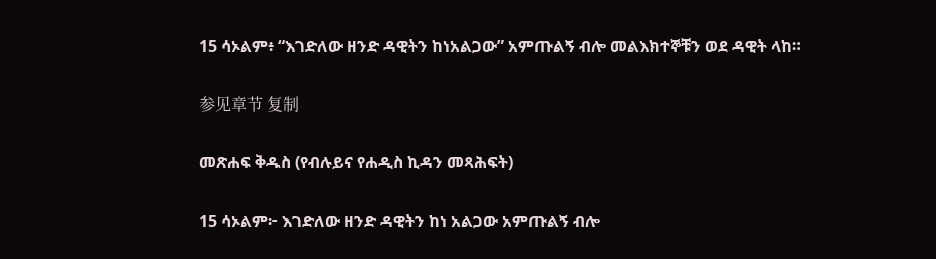15 ሳኦልም፥ “እገድለው ዘንድ ዳዊትን ከነአልጋው” አምጡልኝ ብሎ መልእክተኞቹን ወደ ዳዊት ላከ።

参见章节 复制

መጽሐፍ ቅዱስ (የብሉይና የሐዲስ ኪዳን መጻሕፍት)

15 ሳኦልም፦ እገድለው ዘንድ ዳዊትን ከነ አልጋው አምጡልኝ ብሎ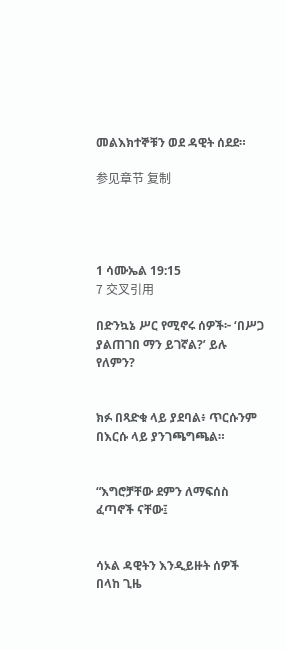መልእክተኞቹን ወደ ዳዊት ሰደደ።

参见章节 复制




1 ሳሙኤል 19:15
7 交叉引用

በድንኳኔ ሥር የሚኖሩ ሰዎች፦ ‘በሥጋ ያልጠገበ ማን ይገኛል?’ ይሉ የለምን?


ክፉ በጻድቁ ላይ ያደባል፥ ጥርሱንም በእርሱ ላይ ያንገጫግጫል።


“እግሮቻቸው ደምን ለማፍሰስ ፈጣኖች ናቸው፤


ሳኦል ዳዊትን እንዲይዙት ሰዎች በላከ ጊዜ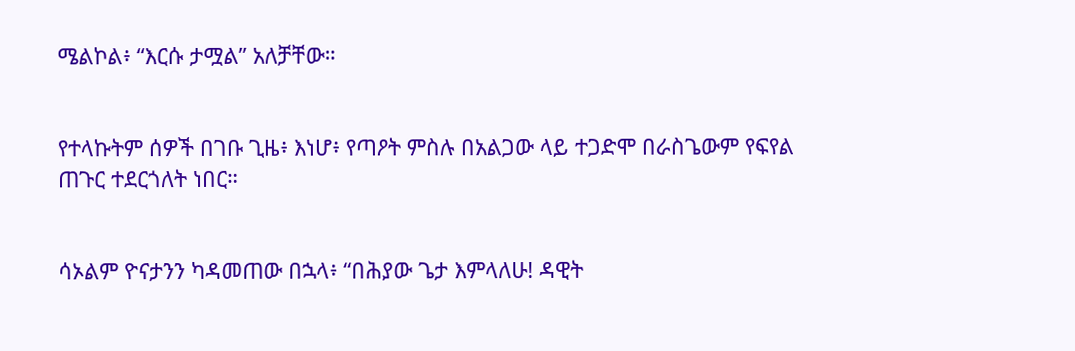ሜልኮል፥ “እርሱ ታሟል” አለቻቸው።


የተላኩትም ሰዎች በገቡ ጊዜ፥ እነሆ፥ የጣዖት ምስሉ በአልጋው ላይ ተጋድሞ በራስጌውም የፍየል ጠጉር ተደርጎለት ነበር።


ሳኦልም ዮናታንን ካዳመጠው በኋላ፥ “በሕያው ጌታ እምላለሁ! ዳዊት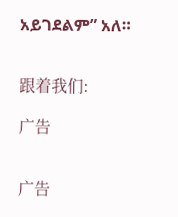አይገደልም” አለ።


跟着我们:

广告


广告